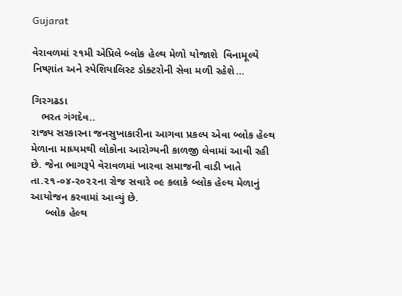Gujarat

વેરાવળમાં ૨૧મી એપ્રિલે બ્લોક હેલ્થ મેળો યોજાશે  વિનામૂલ્યે નિષ્ણાંત અને સ્પેશિયાલિસ્ટ ડોક્ટરોની સેવા મળી રહેશે…

ગિરગઢડા
   ભરત ગંગદેવ..
રાજ્ય સરકારના જનસુખાકારીના આગવા પ્રકલ્પ એવા બ્લોક હેલ્થ મેળાના માધ્યમથી લોકોના આરોગ્યની કાળજી લેવામાં આવી રહી છે. જેના ભાગરૂપે વેરાવળમાં ખારવા સમાજની વાડી ખાતે તા.૨૧-૦૪-૨૦૨૨ના રોજ સવારે ૦૯ કલાકે બ્લોક હેલ્થ મેળાનું આયોજન કરવામાં આવ્યું છે.
     બ્લોક હેલ્થ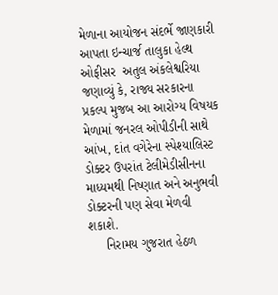મેળાના આયોજન સંદર્ભે જાણકારી આપતા ઇન્ચાર્જ તાલુકા હેલ્થ ઓફીસર  અતુલ અંકલેશ્વરિયા જણાવ્યું કે, રાજ્ય સરકારના પ્રકલ્પ મુજબ આ આરોગ્ય વિષયક મેળામાં જનરલ ઓપીડીની સાથે આંખ, દાંત વગેરેના સ્પેશ્યાલિસ્ટ ડોક્ટર ઉપરાંત ટેલીમેડીસીનના માધ્યમથી નિષ્ણાત અને અનુભવી ડોક્ટરની પણ સેવા મેળવી શકાશે.
     નિરામય ગુજરાત હેઠળ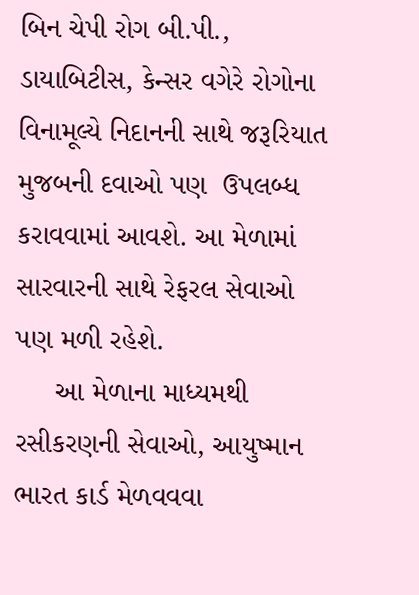બિન ચેપી રોગ બી.પી., ડાયાબિટીસ, કેન્સર વગેરે રોગોના વિનામૂલ્યે નિદાનની સાથે જરૂરિયાત મુજબની દવાઓ પણ  ઉપલબ્ધ કરાવવામાં આવશે. આ મેળામાં સારવારની સાથે રેફરલ સેવાઓ પણ મળી રહેશે.
     આ મેળાના માધ્યમથી રસીકરણની સેવાઓ, આયુષ્માન ભારત કાર્ડ મેળવવવા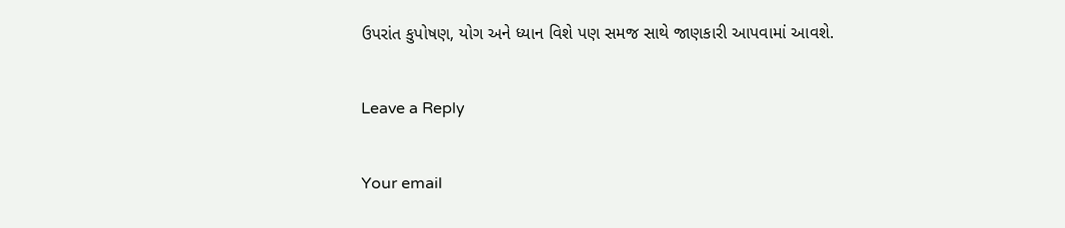ઉપરાંત કુપોષણ, યોગ અને ધ્યાન વિશે પણ સમજ સાથે જાણકારી આપવામાં આવશે.

Leave a Reply

Your email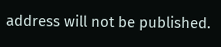address will not be published.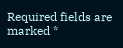Required fields are marked *